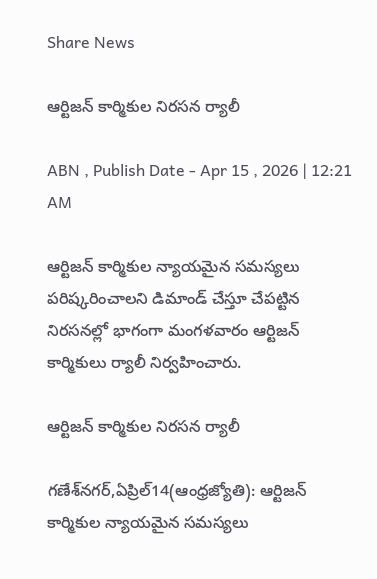Share News

ఆర్టిజన్‌ కార్మికుల నిరసన ర్యాలీ

ABN , Publish Date - Apr 15 , 2026 | 12:21 AM

ఆర్టిజన్‌ కార్మికుల న్యాయమైన సమస్యలు పరిష్కరించాలని డిమాండ్‌ చేస్తూ చేపట్టిన నిరసనల్లో భాగంగా మంగళవారం ఆర్టిజన్‌ కార్మికులు ర్యాలీ నిర్వహించారు.

ఆర్టిజన్‌ కార్మికుల నిరసన ర్యాలీ

గణేశ్‌నగర్‌,ఏప్రిల్‌14(ఆంధ్రజ్యోతి): ఆర్టిజన్‌ కార్మికుల న్యాయమైన సమస్యలు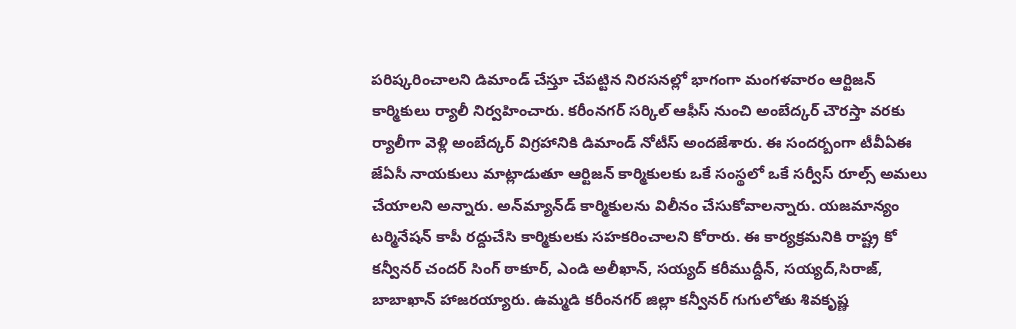పరిష్కరించాలని డిమాండ్‌ చేస్తూ చేపట్టిన నిరసనల్లో భాగంగా మంగళవారం ఆర్టిజన్‌ కార్మికులు ర్యాలీ నిర్వహించారు. కరీంనగర్‌ సర్కిల్‌ ఆఫీస్‌ నుంచి అంబేద్కర్‌ చౌరస్తా వరకు ర్యాలీగా వెళ్లి అంబేద్కర్‌ విగ్రహానికి డిమాండ్‌ నోటీస్‌ అందజేశారు. ఈ సందర్బంగా టీవీఏఈ జేఏసీ నాయకులు మాట్లాడుతూ ఆర్టిజన్‌ కార్మికులకు ఒకే సంస్థలో ఒకే సర్వీస్‌ రూల్స్‌ అమలు చేయాలని అన్నారు. అన్‌మ్యాన్‌డ్‌ కార్మికులను విలీనం చేసుకోవాలన్నారు. యజమాన్యం టర్మినేషన్‌ కాపీ రద్దుచేసి కార్మికులకు సహకరించాలని కోరారు. ఈ కార్యక్రమనికి రాష్ట్ర కో కన్వీనర్‌ చందర్‌ సింగ్‌ ఠాకూర్‌, ఎండి అలీఖాన్‌, సయ్యద్‌ కరీముద్దీన్‌, సయ్యద్‌,సిరాజ్‌, బాబాఖాన్‌ హాజరయ్యారు. ఉమ్మడి కరీంనగర్‌ జిల్లా కన్వీనర్‌ గుగులోతు శివకృష్ణ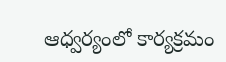ఆధ్వర్యంలో కార్యక్రమం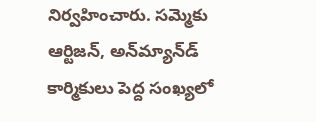నిర్వహించారు. సమ్మెకు ఆర్టిజన్‌, అన్‌మ్యాన్‌డ్‌ కార్మికులు పెద్ద సంఖ్యలో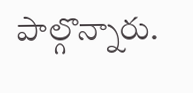పాల్గొన్నారు.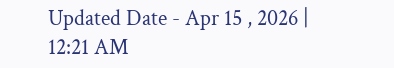Updated Date - Apr 15 , 2026 | 12:21 AM